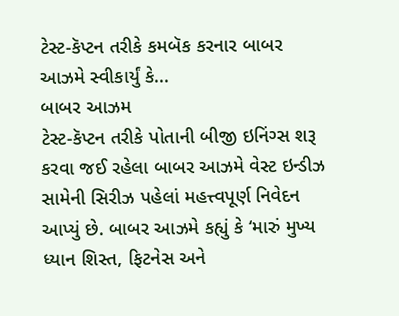ટેસ્ટ-કૅપ્ટન તરીકે કમબૅક કરનાર બાબર આઝમે સ્વીકાર્યું કે...
બાબર આઝમ
ટેસ્ટ-કૅપ્ટન તરીકે પોતાની બીજી ઇનિંગ્સ શરૂ કરવા જઈ રહેલા બાબર આઝમે વેસ્ટ ઇન્ડીઝ સામેની સિરીઝ પહેલાં મહત્ત્વપૂર્ણ નિવેદન આપ્યું છે. બાબર આઝમે કહ્યું કે ‘મારું મુખ્ય ધ્યાન શિસ્ત, ફિટનેસ અને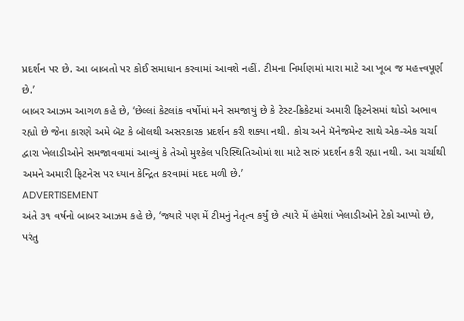પ્રદર્શન પર છે. આ બાબતો પર કોઈ સમાધાન કરવામાં આવશે નહીં. ટીમના નિર્માણમાં મારા માટે આ ખૂબ જ મહત્ત્વપૂર્ણ છે.’
બાબર આઝમ આગળ કહે છે, ‘છેલ્લાં કેટલાંક વર્ષોમાં મને સમજાયું છે કે ટેસ્ટ-ક્રિકેટમાં અમારી ફિટનેસમાં થોડો અભાવ રહ્યો છે જેના કારણે અમે બૅટ કે બૉલથી અસરકારક પ્રદર્શન કરી શક્યા નથી. કોચ અને મૅનેજમેન્ટ સાથે એક-એક ચર્ચા દ્વારા ખેલાડીઓને સમજાવવામાં આવ્યું કે તેઓ મુશ્કેલ પરિસ્થિતિઓમાં શા માટે સારું પ્રદર્શન કરી રહ્યા નથી. આ ચર્ચાથી અમને અમારી ફિટનેસ પર ધ્યાન કેન્દ્રિત કરવામાં મદદ મળી છે.’
ADVERTISEMENT
અંતે ૩૧ વર્ષનો બાબર આઝમ કહે છે, ‘જ્યારે પણ મેં ટીમનું નેતૃત્વ કર્યું છે ત્યારે મેં હંમેશાં ખેલાડીઓને ટેકો આપ્યો છે, પરંતુ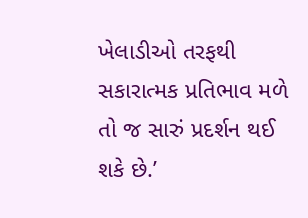ખેલાડીઓ તરફથી સકારાત્મક પ્રતિભાવ મળે તો જ સારું પ્રદર્શન થઈ શકે છે.’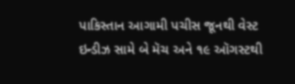પાકિસ્તાન આગામી પચીસ જૂનથી વેસ્ટ ઇન્ડીઝ સામે બે મૅચ અને ૧૯ ઑગસ્ટથી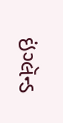ઇંગ્લૅન્ડ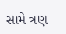સામે ત્રણ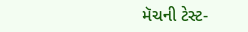મૅચની ટેસ્ટ-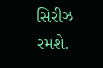સિરીઝ રમશે.